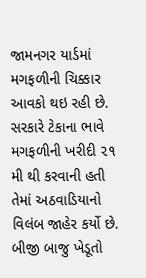જામનગર યાર્ડમાં મગફળીની ચિક્કાર આવકો થઇ રહી છે. સરકારે ટેકાના ભાવે મગફળીની ખરીદી ૨૧ મી થી કરવાની હતી તેમાં અઠવાડિયાનો વિલંબ જાહેર કર્યો છે. બીજી બાજુ ખેડૂતો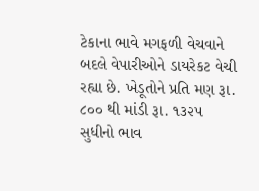ટેકાના ભાવે મગફળી વેચવાને બદલે વેપારીઓને ડાયરેકટ વેચી રહ્યા છે. ખેડૂતોને પ્રતિ મણ રૂા. ૮૦૦ થી માંડી રૂા. ૧૩૨૫ સુધીનો ભાવ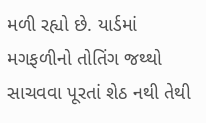મળી રહ્યો છે. યાર્ડમાં મગફળીનો તોતિંગ જથ્થો સાચવવા પૂરતાં શેઠ નથી તેથી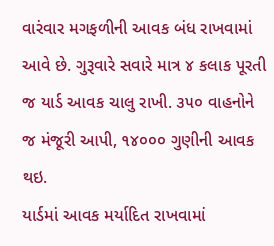વારંવાર મગફળીની આવક બંધ રાખવામાં આવે છે. ગુરૂવારે સવારે માત્ર ૪ કલાક પૂરતી જ યાર્ડ આવક ચાલુ રાખી. ૩૫૦ વાહનોને જ મંજૂરી આપી, ૧૪૦૦૦ ગુણીની આવક થઇ.
યાર્ડમાં આવક મર્યાદિત રાખવામાં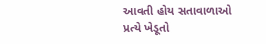આવતી હોય સતાવાળાઓ પ્રત્યે ખેડૂતો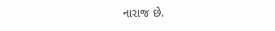નારાજ છે.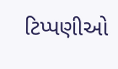ટિપ્પણીઓ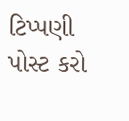ટિપ્પણી પોસ્ટ કરો